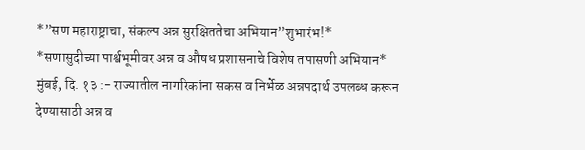*”सण महाराष्ट्राचा, संकल्प अन्न सुरक्षिततेचा अभियान”शुभारंभ!*
*सणासुदीच्या पार्श्वभूमीवर अन्न व औषध प्रशासनाचे विशेष तपासणी अभियान*
मुंबई, दि. १३ :- राज्यातील नागरिकांना सकस व निर्भेळ अन्नपदार्थ उपलब्ध करून देण्यासाठी अन्न व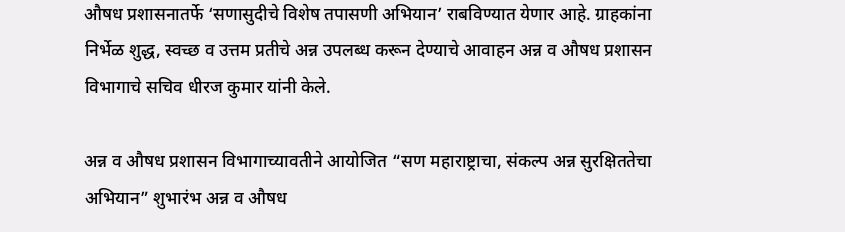औषध प्रशासनातर्फे ‘सणासुदीचे विशेष तपासणी अभियान’ राबविण्यात येणार आहे. ग्राहकांना निर्भेळ शुद्ध, स्वच्छ व उत्तम प्रतीचे अन्न उपलब्ध करून देण्याचे आवाहन अन्न व औषध प्रशासन विभागाचे सचिव धीरज कुमार यांनी केले.

अन्न व औषध प्रशासन विभागाच्यावतीने आयोजित “सण महाराष्ट्राचा, संकल्प अन्न सुरक्षिततेचा अभियान” शुभारंभ अन्न व औषध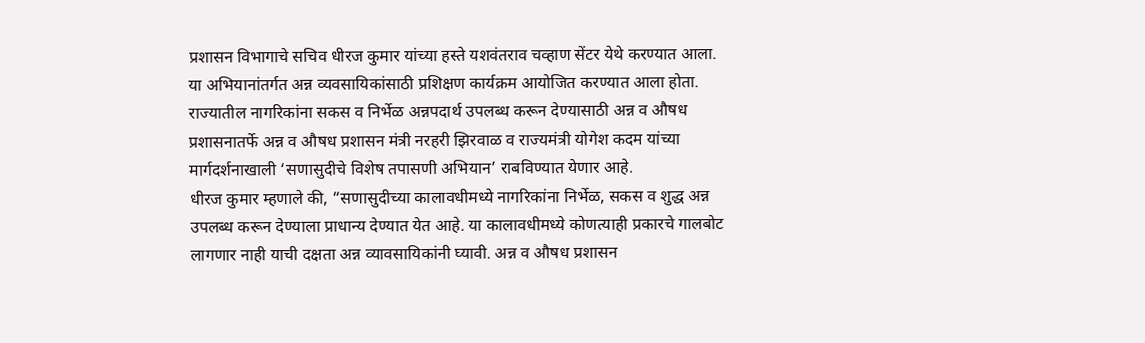प्रशासन विभागाचे सचिव धीरज कुमार यांच्या हस्ते यशवंतराव चव्हाण सेंटर येथे करण्यात आला. या अभियानांतर्गत अन्न व्यवसायिकांसाठी प्रशिक्षण कार्यक्रम आयोजित करण्यात आला होता.
राज्यातील नागरिकांना सकस व निर्भेळ अन्नपदार्थ उपलब्ध करून देण्यासाठी अन्न व औषध प्रशासनातर्फे अन्न व औषध प्रशासन मंत्री नरहरी झिरवाळ व राज्यमंत्री योगेश कदम यांच्या मार्गदर्शनाखाली ‘सणासुदीचे विशेष तपासणी अभियान’ राबविण्यात येणार आहे.
धीरज कुमार म्हणाले की, “सणासुदीच्या कालावधीमध्ये नागरिकांना निर्भेळ, सकस व शुद्ध अन्न उपलब्ध करून देण्याला प्राधान्य देण्यात येत आहे. या कालावधीमध्ये कोणत्याही प्रकारचे गालबोट लागणार नाही याची दक्षता अन्न व्यावसायिकांनी घ्यावी. अन्न व औषध प्रशासन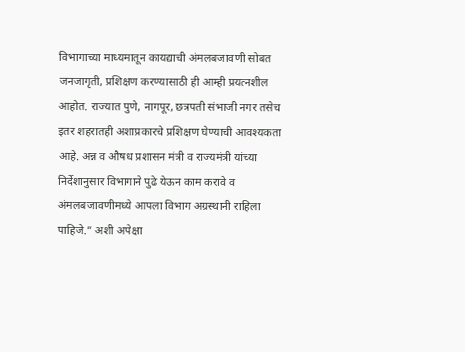विभागाच्या माध्यमातून कायद्याची अंमलबजावणी सोबत जनजागृती, प्रशिक्षण करण्यासाठी ही आम्ही प्रयत्नशील आहोत. राज्यात पुणे, नागपूर, छत्रपती संभाजी नगर तसेच इतर शहरातही अशाप्रकारचे प्रशिक्षण घेण्याची आवश्यकता आहे. अन्न व औषध प्रशासन मंत्री व राज्यमंत्री यांच्या निर्देशानुसार विभागाने पुढे येऊन काम करावे व अंमलबजावणीमध्ये आपला विभाग अग्रस्थानी राहिला पाहिजे.” अशी अपेक्षा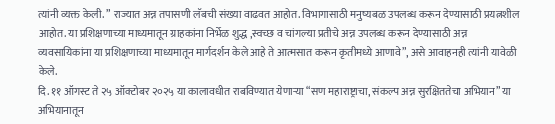त्यांनी व्यक्त केली. ” राज्यात अन्न तपासणी लॅबची संख्या वाढवत आहोत. विभागासाठी मनुष्यबळ उपलब्ध करून देण्यासाठी प्रयत्नशील आहोत. या प्रशिक्षणाच्या माध्यमातून ग्राहकांना निर्भेळ शुद्ध ,स्वच्छ व चांगल्या प्रतीचे अन्न उपलब्ध करून देण्यासाठी अन्न व्यवसायिकांना या प्रशिक्षणाच्या माध्यमातून मार्गदर्शन केले आहे ते आत्मसात करून कृतीमध्ये आणावे”, असे आवाहनही त्यांनी यावेळी केले.
दि. ११ ऑगस्ट ते २५ ऑक्टोबर २०२५ या कालावधीत राबविण्यात येणाऱ्या “सण महाराष्ट्राचा, संकल्प अन्न सुरक्षिततेचा अभियान” या अभियानातून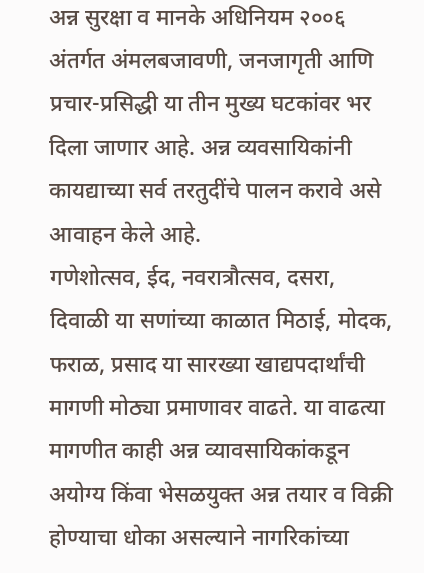अन्न सुरक्षा व मानके अधिनियम २००६ अंतर्गत अंमलबजावणी, जनजागृती आणि प्रचार-प्रसिद्धी या तीन मुख्य घटकांवर भर दिला जाणार आहे. अन्न व्यवसायिकांनी कायद्याच्या सर्व तरतुदींचे पालन करावे असे आवाहन केले आहे.
गणेशोत्सव, ईद, नवरात्रौत्सव, दसरा, दिवाळी या सणांच्या काळात मिठाई, मोदक, फराळ, प्रसाद या सारख्या खाद्यपदार्थांची मागणी मोठ्या प्रमाणावर वाढते. या वाढत्या मागणीत काही अन्न व्यावसायिकांकडून अयोग्य किंवा भेसळयुक्त अन्न तयार व विक्री होण्याचा धोका असल्याने नागरिकांच्या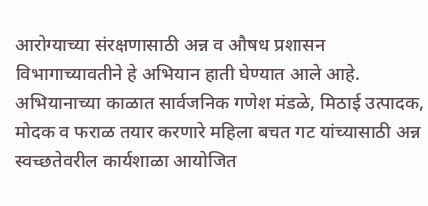आरोग्याच्या संरक्षणासाठी अन्न व औषध प्रशासन विभागाच्यावतीने हे अभियान हाती घेण्यात आले आहे. अभियानाच्या काळात सार्वजनिक गणेश मंडळे, मिठाई उत्पादक, मोदक व फराळ तयार करणारे महिला बचत गट यांच्यासाठी अन्न स्वच्छतेवरील कार्यशाळा आयोजित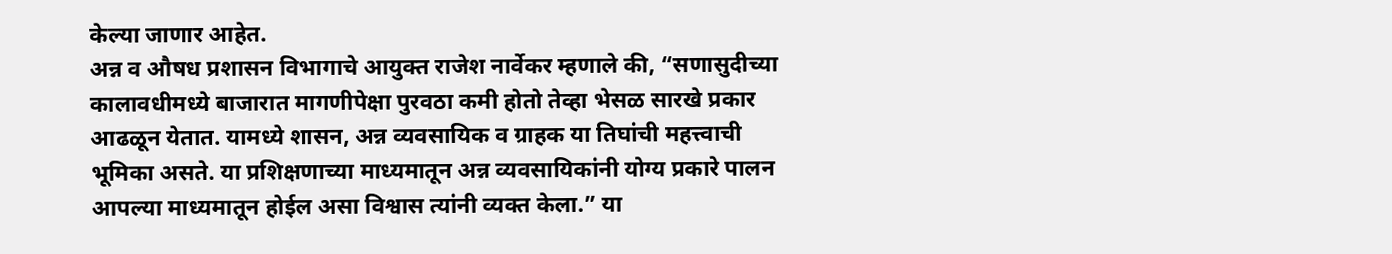केल्या जाणार आहेत.
अन्न व औषध प्रशासन विभागाचे आयुक्त राजेश नार्वेकर म्हणाले की, “सणासुदीच्या कालावधीमध्ये बाजारात मागणीपेक्षा पुरवठा कमी होतो तेव्हा भेसळ सारखे प्रकार आढळून येतात. यामध्ये शासन, अन्न व्यवसायिक व ग्राहक या तिघांची महत्त्वाची भूमिका असते. या प्रशिक्षणाच्या माध्यमातून अन्न व्यवसायिकांनी योग्य प्रकारे पालन आपल्या माध्यमातून होईल असा विश्वास त्यांनी व्यक्त केला.” या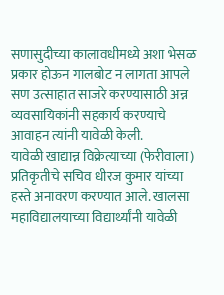सणासुदीच्या कालावधीमध्ये अशा भेसळ प्रकार होऊन गालबोट न लागता आपले सण उत्साहात साजरे करण्यासाठी अन्न व्यवसायिकांनी सहकार्य करण्याचे आवाहन त्यांनी यावेळी केली.
यावेळी खाद्यान्न विक्रेत्याच्या (फेरीवाला) प्रतिकृतीचे सचिव धीरज कुमार यांच्या हस्ते अनावरण करण्यात आले. खालसा महाविद्यालयाच्या विद्यार्थ्यांनी यावेळी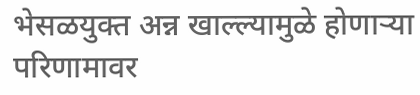भेसळयुक्त अन्न खाल्ल्यामुळे होणाऱ्या परिणामावर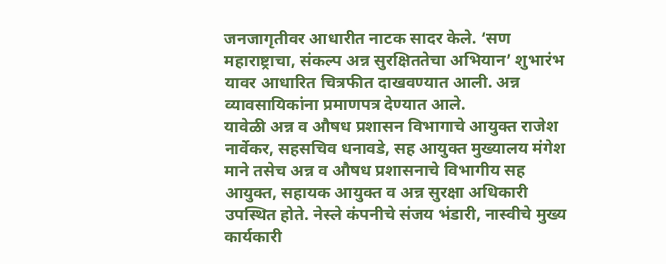जनजागृतीवर आधारीत नाटक सादर केले. ‘सण महाराष्ट्राचा, संकल्प अन्न सुरक्षिततेचा अभियान’ शुभारंभ यावर आधारित चित्रफीत दाखवण्यात आली. अन्न व्यावसायिकांना प्रमाणपत्र देण्यात आले.
यावेळी अन्न व औषध प्रशासन विभागाचे आयुक्त राजेश नार्वेकर, सहसचिव धनावडे, सह आयुक्त मुख्यालय मंगेश माने तसेच अन्न व औषध प्रशासनाचे विभागीय सह आयुक्त, सहायक आयुक्त व अन्न सुरक्षा अधिकारी उपस्थित होते. नेस्ले कंपनीचे संजय भंडारी, नास्वीचे मुख्य कार्यकारी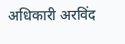अधिकारी अरविंद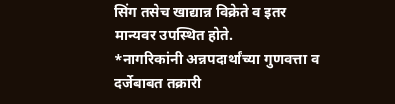सिंग तसेच खाद्यान्न विक्रेते व इतर मान्यवर उपस्थित होते.
*नागरिकांनी अन्नपदार्थांच्या गुणवत्ता व दर्जेबाबत तक्रारी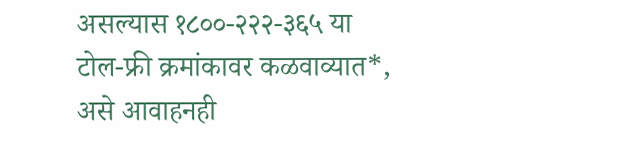असल्यास १८००-२२२-३६५ या टोल-फ्री क्रमांकावर कळवाव्यात*, असे आवाहनही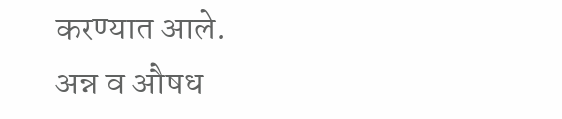करण्यात आले.
अन्न व औषध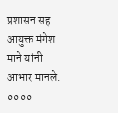प्रशासन सह आयुक्त मंगेश माने यांनी आभार मानले.
००००